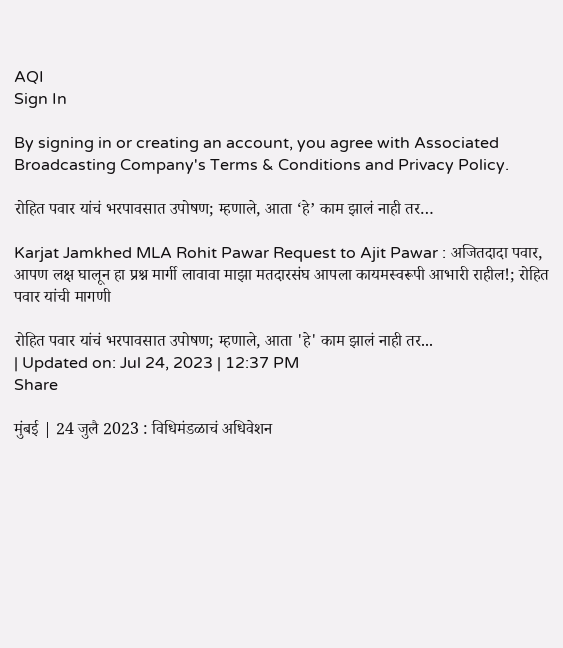AQI
Sign In

By signing in or creating an account, you agree with Associated Broadcasting Company's Terms & Conditions and Privacy Policy.

रोहित पवार यांचं भरपावसात उपोषण; म्हणाले, आता ‘हे’ काम झालं नाही तर…

Karjat Jamkhed MLA Rohit Pawar Request to Ajit Pawar : अजितदादा पवार, आपण लक्ष घालून हा प्रश्न मार्गी लावावा माझा मतदारसंघ आपला कायमस्वरूपी आभारी राहील!; रोहित पवार यांची मागणी

रोहित पवार यांचं भरपावसात उपोषण; म्हणाले, आता 'हे' काम झालं नाही तर...
| Updated on: Jul 24, 2023 | 12:37 PM
Share

मुंबई | 24 जुलै 2023 : विधिमंडळाचं अधिवेशन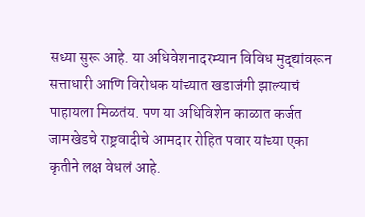सध्या सुरू आहे. या अधिवेशनादरम्यान विविध मुद्द्यांवरून सत्ताधारी आणि विरोधक यांच्यात खडाजंगी झाल्याचं पाहायला मिळतंय. पण या अधिविशेन काळात कर्जत जामखेडचे राष्ट्रवादीचे आमदार रोहित पवार यांच्या एका कृतीने लक्ष वेधलं आहे.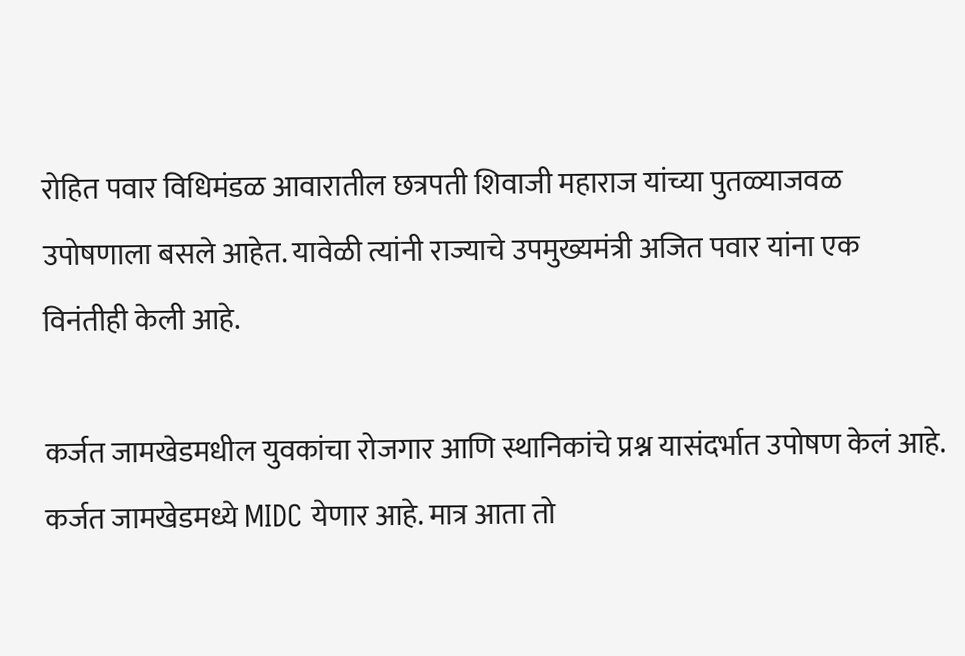रोहित पवार विधिमंडळ आवारातील छत्रपती शिवाजी महाराज यांच्या पुतळ्याजवळ उपोषणाला बसले आहेत. यावेळी त्यांनी राज्याचे उपमुख्यमंत्री अजित पवार यांना एक विनंतीही केली आहे.

कर्जत जामखेडमधील युवकांचा रोजगार आणि स्थानिकांचे प्रश्न यासंदर्भात उपोषण केलं आहे. कर्जत जामखेडमध्ये MIDC येणार आहे. मात्र आता तो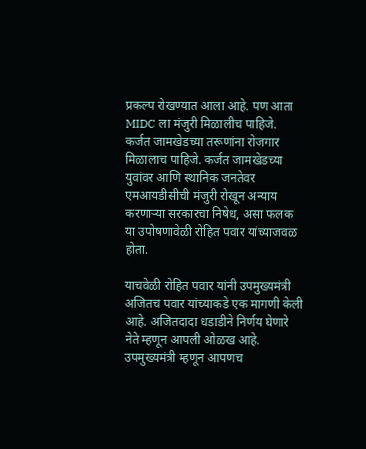प्रकल्प रोखण्यात आला आहे. पण आता MIDC ला मंजुरी मिळालीच पाहिजे. कर्जत जामखेडच्या तरूणांना रोजगार मिळालाच पाहिजे. कर्जत जामखेडच्या युवांवर आणि स्थानिक जनतेवर एमआयडीसीची मंजुरी रोखून अन्याय करणाऱ्या सरकारचा निषेध, असा फलक या उपोषणावेळी रोहित पवार यांच्याजवळ होता.

याचवेळी रोहित पवार यांनी उपमुख्यमंत्री अजितच पवार यांच्याकडे एक मागणी केली आहे. अजितदादा धडाडीने निर्णय घेणारे नेते म्हणून आपली ओळख आहे. उपमुख्यमंत्री म्हणून आपणच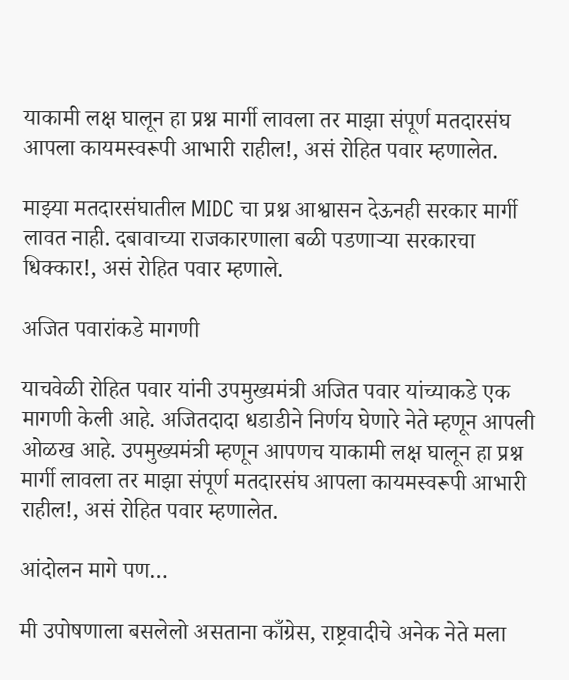याकामी लक्ष घालून हा प्रश्न मार्गी लावला तर माझा संपूर्ण मतदारसंघ आपला कायमस्वरूपी आभारी राहील!, असं रोहित पवार म्हणालेत.

माझ्या मतदारसंघातील MIDC चा प्रश्न आश्वासन देऊनही सरकार मार्गी लावत नाही. दबावाच्या राजकारणाला बळी पडणाऱ्या सरकारचा धिक्कार!, असं रोहित पवार म्हणाले.

अजित पवारांकडे मागणी

याचवेळी रोहित पवार यांनी उपमुख्यमंत्री अजित पवार यांच्याकडे एक मागणी केली आहे. अजितदादा धडाडीने निर्णय घेणारे नेते म्हणून आपली ओळख आहे. उपमुख्यमंत्री म्हणून आपणच याकामी लक्ष घालून हा प्रश्न मार्गी लावला तर माझा संपूर्ण मतदारसंघ आपला कायमस्वरूपी आभारी राहील!, असं रोहित पवार म्हणालेत.

आंदोलन मागे पण…

मी उपोषणाला बसलेलो असताना काँग्रेस, राष्ट्रवादीचे अनेक नेते मला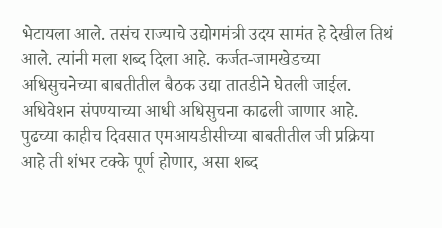भेटायला आले. तसंच राज्याचे उद्योगमंत्री उदय सामंत हे देखील तिथं आले. त्यांनी मला शब्द दिला आहे. कर्जत-जामखेडच्या अधिसुचनेच्या बाबतीतील बैठक उद्या तातडीने घेतली जाईल. अधिवेशन संपण्याच्या आधी अधिसुचना काढली जाणार आहे. पुढच्या काहीच दिवसात एमआयडीसीच्या बाबतीतील जी प्रक्रिया आहे ती शंभर टक्के पूर्ण होणार, असा शब्द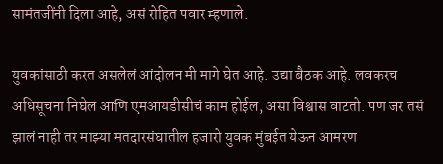सामंतजींनी दिला आहे, असं रोहित पवार म्हणाले.

युवकांसाठी करत असलेलं आंदोलन मी मागे घेत आहे. उद्या बैठक आहे. लवकरच अधिसूचना निघेल आणि एमआयडीसीचं काम होईल, असा विश्वास वाटतो. पण जर तसं झालं नाही तर माझ्या मतदारसंघातील हजारो युवक मुंबईत येऊन आमरण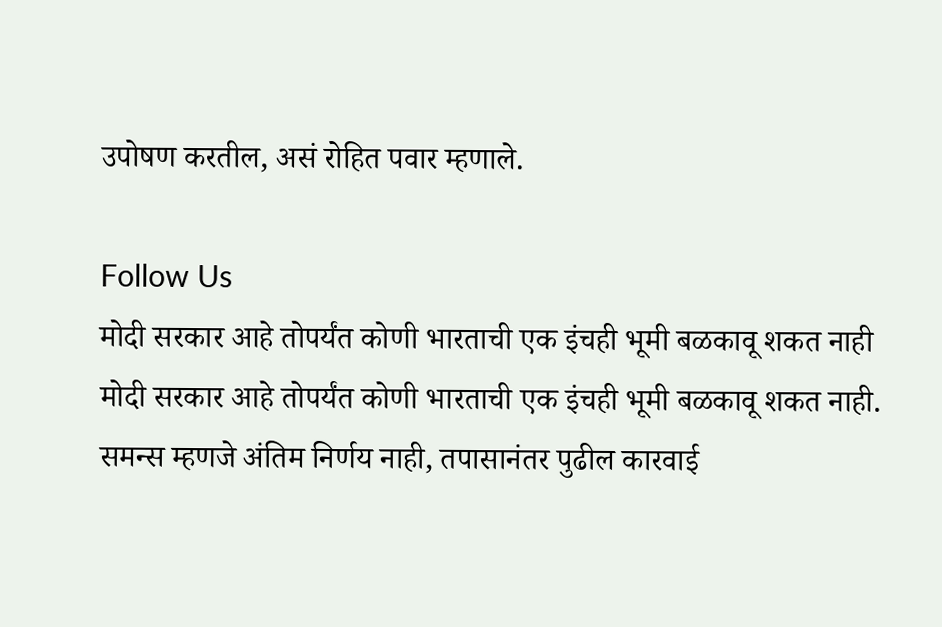उपोषण करतील, असं रोहित पवार म्हणाले.

Follow Us
मोदी सरकार आहे तोपर्यंत कोणी भारताची एक इंचही भूमी बळकावू शकत नाही
मोदी सरकार आहे तोपर्यंत कोणी भारताची एक इंचही भूमी बळकावू शकत नाही.
समन्स म्हणजे अंतिम निर्णय नाही, तपासानंतर पुढील कारवाई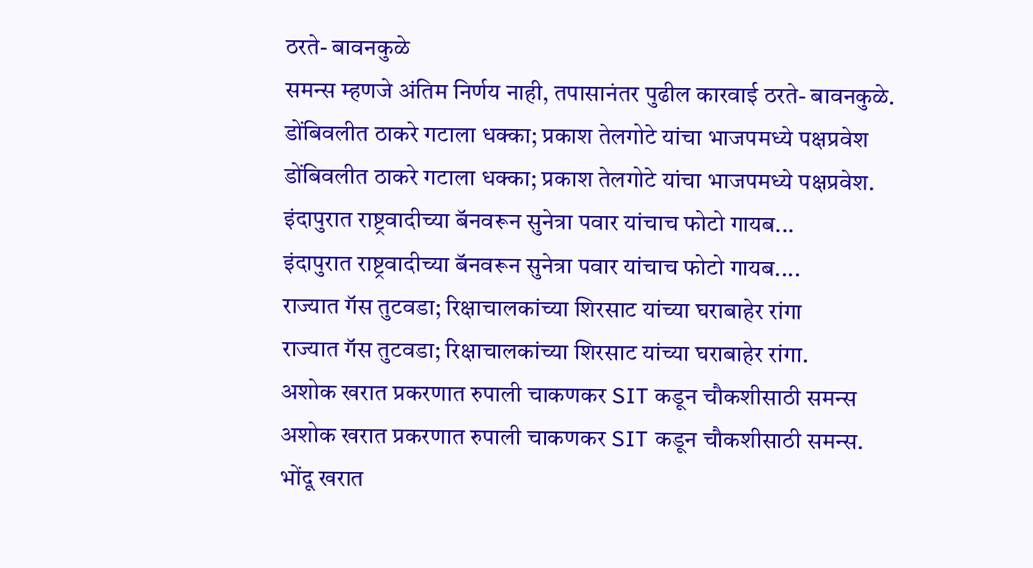ठरते- बावनकुळे
समन्स म्हणजे अंतिम निर्णय नाही, तपासानंतर पुढील कारवाई ठरते- बावनकुळे.
डोंबिवलीत ठाकरे गटाला धक्का; प्रकाश तेलगोटे यांचा भाजपमध्ये पक्षप्रवेश
डोंबिवलीत ठाकरे गटाला धक्का; प्रकाश तेलगोटे यांचा भाजपमध्ये पक्षप्रवेश.
इंदापुरात राष्ट्रवादीच्या बॅनवरून सुनेत्रा पवार यांचाच फोटो गायब...
इंदापुरात राष्ट्रवादीच्या बॅनवरून सुनेत्रा पवार यांचाच फोटो गायब....
राज्यात गॅस तुटवडा; रिक्षाचालकांच्या शिरसाट यांच्या घराबाहेर रांगा
राज्यात गॅस तुटवडा; रिक्षाचालकांच्या शिरसाट यांच्या घराबाहेर रांगा.
अशोक खरात प्रकरणात रुपाली चाकणकर SIT कडून चौकशीसाठी समन्स
अशोक खरात प्रकरणात रुपाली चाकणकर SIT कडून चौकशीसाठी समन्स.
भोंदू खरात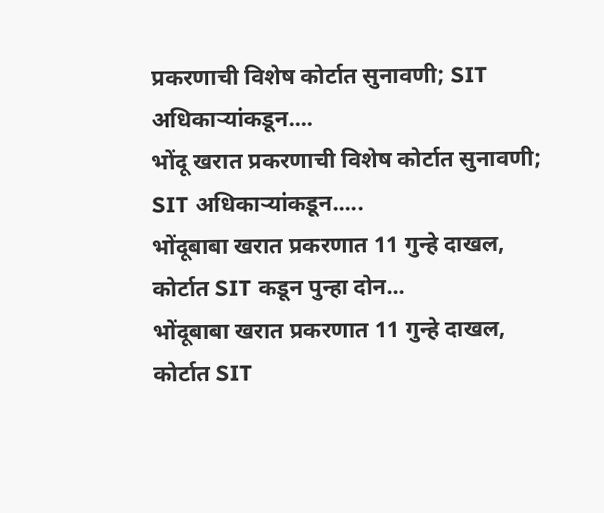प्रकरणाची विशेष कोर्टात सुनावणी; SIT अधिकाऱ्यांकडून....
भोंदू खरात प्रकरणाची विशेष कोर्टात सुनावणी; SIT अधिकाऱ्यांकडून.....
भोंदूबाबा खरात प्रकरणात 11 गुन्हे दाखल, कोर्टात SIT कडून पुन्हा दोन...
भोंदूबाबा खरात प्रकरणात 11 गुन्हे दाखल, कोर्टात SIT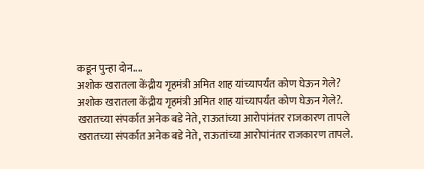कडून पुन्हा दोन....
अशोक खरातला केंद्रीय गृहमंत्री अमित शाह यांच्यापर्यंत कोण घेऊन गेले?
अशोक खरातला केंद्रीय गृहमंत्री अमित शाह यांच्यापर्यंत कोण घेऊन गेले?.
खरातच्या संपर्कात अनेक बडे नेते, राऊतांच्या आरोपांनंतर राजकारण तापले
खरातच्या संपर्कात अनेक बडे नेते, राऊतांच्या आरोपांनंतर राजकारण तापले.